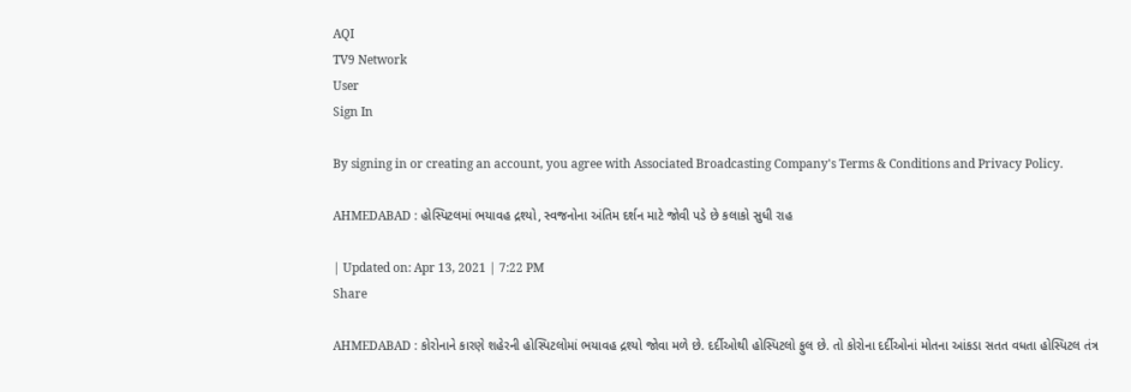AQI
TV9 Network
User
Sign In

By signing in or creating an account, you agree with Associated Broadcasting Company's Terms & Conditions and Privacy Policy.

AHMEDABAD : હોસ્પિટલમાં ભયાવહ દ્રશ્યો, સ્વજનોના અંતિમ દર્શન માટે જોવી પડે છે કલાકો સુધી રાહ

| Updated on: Apr 13, 2021 | 7:22 PM
Share

AHMEDABAD : કોરોનાને કારણે શહેરની હોસ્પિટલોમાં ભયાવહ દ્રશ્યો જોવા મળે છે. દર્દીઓથી હોસ્પિટલો ફુલ છે. તો કોરોના દર્દીઓનાં મોતના આંકડા સતત વધતા હોસ્પિટલ તંત્ર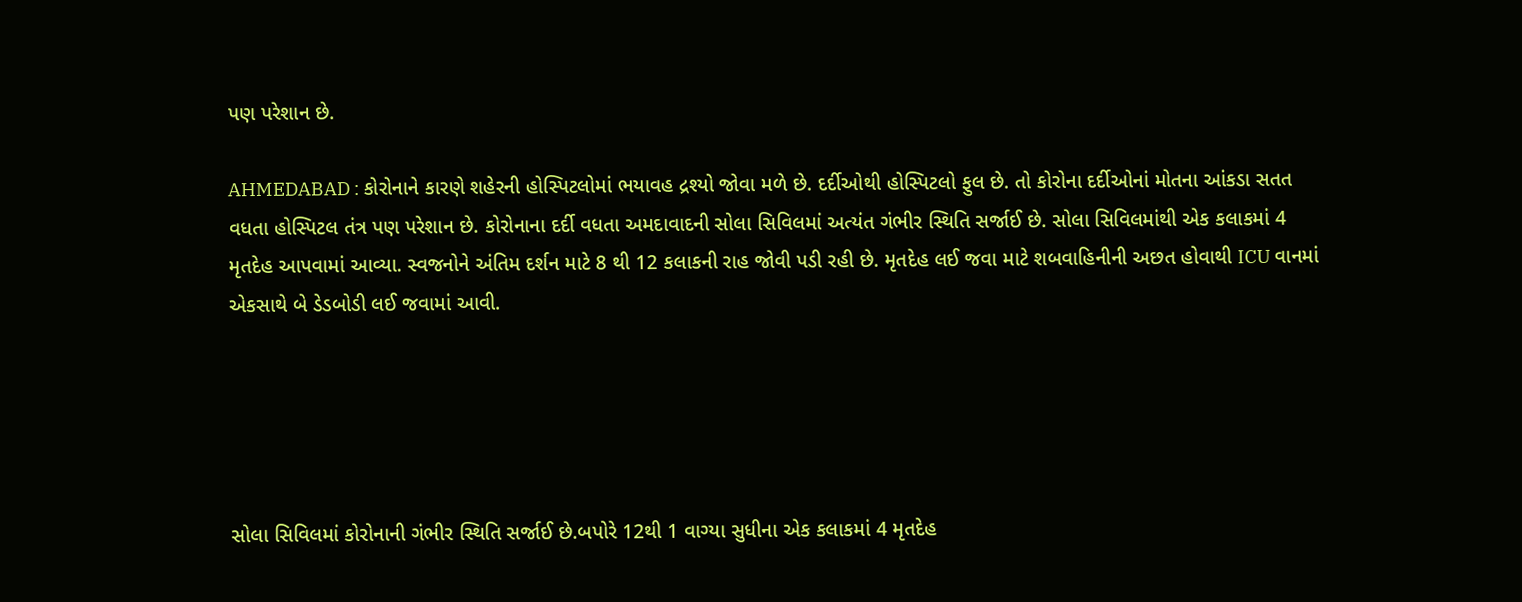પણ પરેશાન છે.

AHMEDABAD : કોરોનાને કારણે શહેરની હોસ્પિટલોમાં ભયાવહ દ્રશ્યો જોવા મળે છે. દર્દીઓથી હોસ્પિટલો ફુલ છે. તો કોરોના દર્દીઓનાં મોતના આંકડા સતત વધતા હોસ્પિટલ તંત્ર પણ પરેશાન છે. કોરોનાના દર્દી વધતા અમદાવાદની સોલા સિવિલમાં અત્યંત ગંભીર સ્થિતિ સર્જાઈ છે. સોલા સિવિલમાંથી એક કલાકમાં 4 મૃતદેહ આપવામાં આવ્યા. સ્વજનોને અંતિમ દર્શન માટે 8 થી 12 કલાકની રાહ જોવી પડી રહી છે. મૃતદેહ લઈ જવા માટે શબવાહિનીની અછત હોવાથી ICU વાનમાં એકસાથે બે ડેડબોડી લઈ જવામાં આવી.





સોલા સિવિલમાં કોરોનાની ગંભીર સ્થિતિ સર્જાઈ છે.બપોરે 12થી 1 વાગ્યા સુધીના એક કલાકમાં 4 મૃતદેહ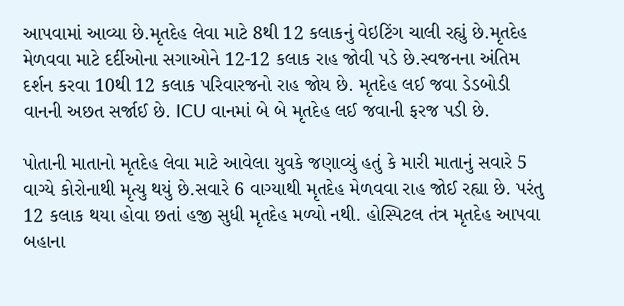આપવામાં આવ્યા છે.મૃતદેહ લેવા માટે 8થી 12 કલાકનું વેઇટિંગ ચાલી રહ્યું છે.મૃતદેહ મેળવવા માટે દર્દીઓના સગાઓને 12-12 કલાક રાહ જોવી પડે છે.સ્વજનના અંતિમ દર્શન કરવા 10થી 12 કલાક પરિવારજનો રાહ જોય છે. મૃતદેહ લઈ જવા ડેડબોડી વાનની અછત સર્જાઈ છે. ICU વાનમાં બે બે મૃતદેહ લઈ જવાની ફરજ પડી છે.

પોતાની માતાનો મૃતદેહ લેવા માટે આવેલા યુવકે જણાવ્યું હતું કે મારી માતાનું સવારે 5 વાગ્યે કોરોનાથી મૃત્યુ થયું છે.સવારે 6 વાગ્યાથી મૃતદેહ મેળવવા રાહ જોઈ રહ્યા છે. પરંતુ 12 કલાક થયા હોવા છતાં હજી સુધી મૃતદેહ મળ્યો નથી. હોસ્પિટલ તંત્ર મૃતદેહ આપવા બહાના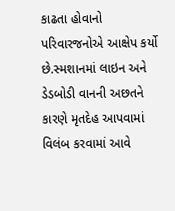કાઢતા હોવાનો પરિવારજનોએ આક્ષેપ કર્યો છે.સ્મશાનમાં લાઇન અને ડેડબોડી વાનની અછતને કારણે મૃતદેહ આપવામાં વિલંબ કરવામાં આવે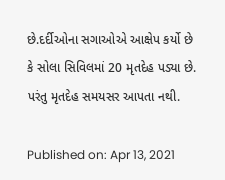છે.દર્દીઓના સગાઓએ આક્ષેપ કર્યો છે કે સોલા સિવિલમાં 20 મૃતદેહ પડ્યા છે. પરંતુ મૃતદેહ સમયસર આપતા નથી.

Published on: Apr 13, 2021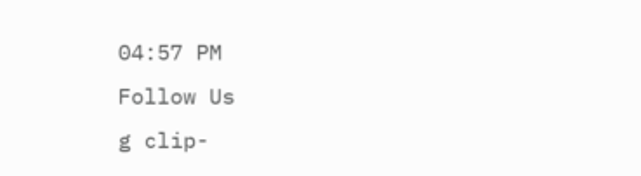04:57 PM
Follow Us
g clip-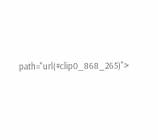path="url(#clip0_868_265)">